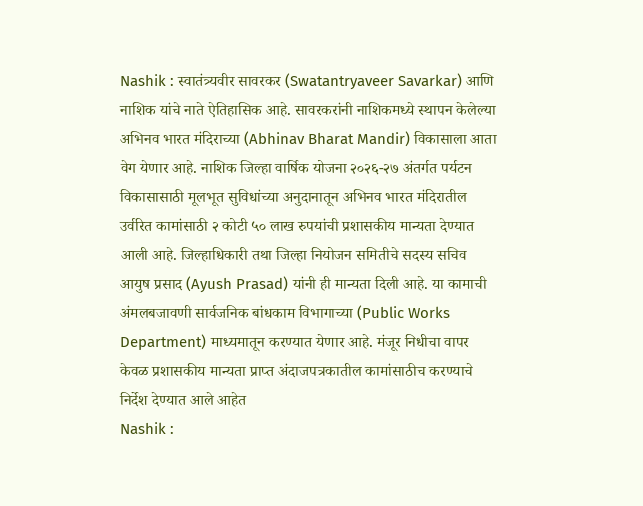Nashik : स्वातंत्र्यवीर सावरकर (Swatantryaveer Savarkar) आणि नाशिक यांचे नाते ऐतिहासिक आहे. सावरकरांनी नाशिकमध्ये स्थापन केलेल्या अभिनव भारत मंदिराच्या (Abhinav Bharat Mandir) विकासाला आता वेग येणार आहे. नाशिक जिल्हा वार्षिक योजना २०२६-२७ अंतर्गत पर्यटन विकासासाठी मूलभूत सुविधांच्या अनुदानातून अभिनव भारत मंदिरातील उर्वरित कामांसाठी २ कोटी ५० लाख रुपयांची प्रशासकीय मान्यता देण्यात आली आहे. जिल्हाधिकारी तथा जिल्हा नियोजन समितीचे सदस्य सचिव आयुष प्रसाद (Ayush Prasad) यांनी ही मान्यता दिली आहे. या कामाची अंमलबजावणी सार्वजनिक बांधकाम विभागाच्या (Public Works Department) माध्यमातून करण्यात येणार आहे. मंजूर निधीचा वापर केवळ प्रशासकीय मान्यता प्राप्त अंदाजपत्रकातील कामांसाठीच करण्याचे निर्देश देण्यात आले आहेत
Nashik :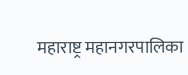महाराष्ट्र महानगरपालिका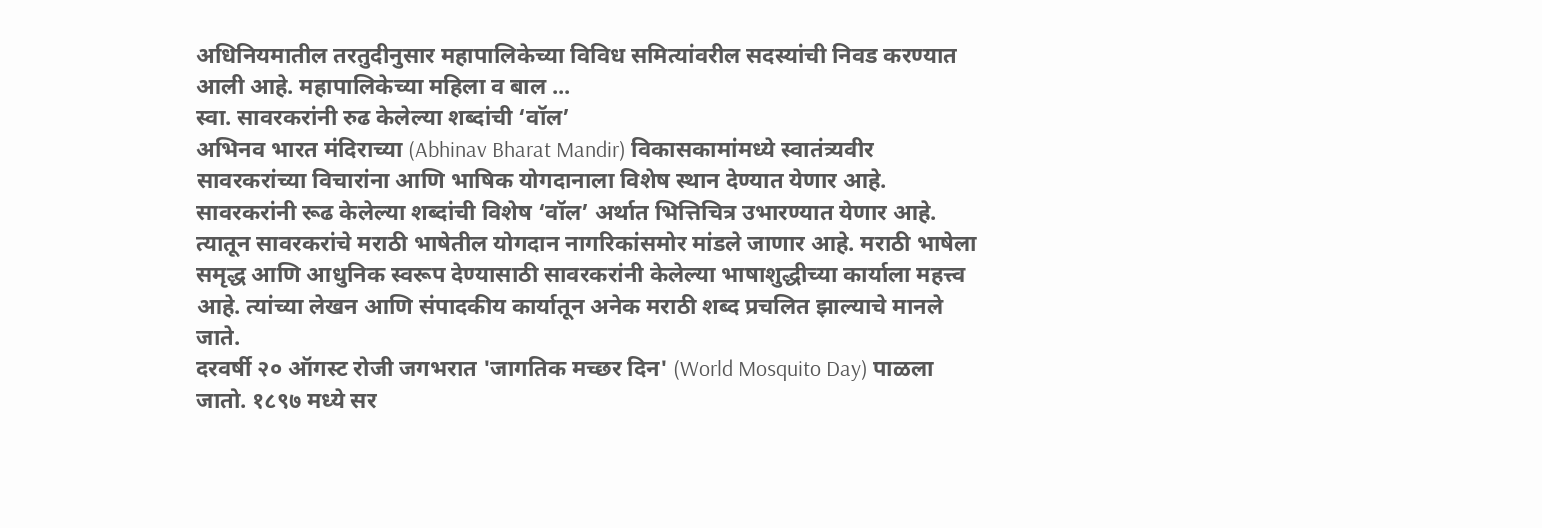अधिनियमातील तरतुदीनुसार महापालिकेच्या विविध समित्यांवरील सदस्यांची निवड करण्यात आली आहे. महापालिकेच्या महिला व बाल ...
स्वा. सावरकरांनी रुढ केलेल्या शब्दांची ‘वॉल’
अभिनव भारत मंदिराच्या (Abhinav Bharat Mandir) विकासकामांमध्ये स्वातंत्र्यवीर सावरकरांच्या विचारांना आणि भाषिक योगदानाला विशेष स्थान देण्यात येणार आहे. सावरकरांनी रूढ केलेल्या शब्दांची विशेष ‘वॉल’ अर्थात भित्तिचित्र उभारण्यात येणार आहे. त्यातून सावरकरांचे मराठी भाषेतील योगदान नागरिकांसमोर मांडले जाणार आहे. मराठी भाषेला समृद्ध आणि आधुनिक स्वरूप देण्यासाठी सावरकरांनी केलेल्या भाषाशुद्धीच्या कार्याला महत्त्व आहे. त्यांच्या लेखन आणि संपादकीय कार्यातून अनेक मराठी शब्द प्रचलित झाल्याचे मानले जाते.
दरवर्षी २० ऑगस्ट रोजी जगभरात 'जागतिक मच्छर दिन' (World Mosquito Day) पाळला जातो. १८९७ मध्ये सर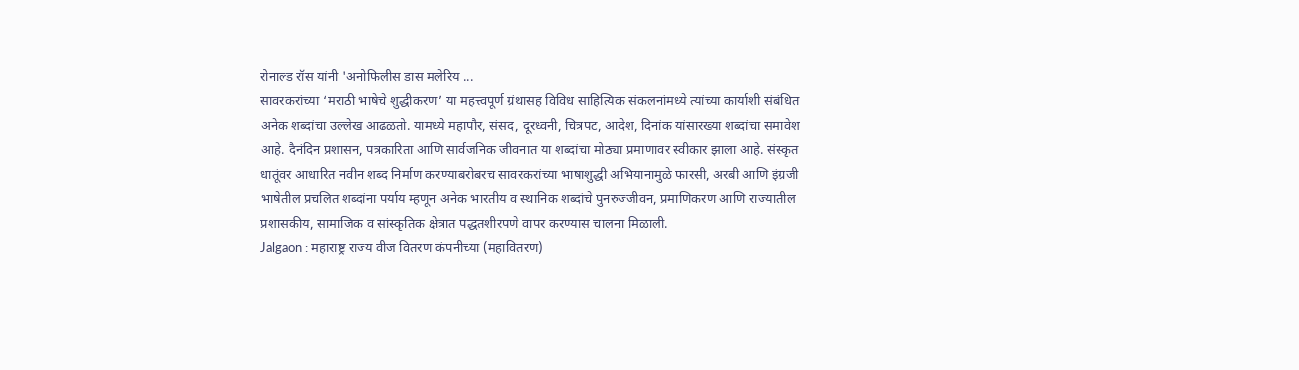रोनाल्ड रॉस यांनी 'अनोफिलीस डास मलेरिय ...
सावरकरांच्या ‘मराठी भाषेचे शुद्धीकरण’ या महत्त्वपूर्ण ग्रंथासह विविध साहित्यिक संकलनांमध्ये त्यांच्या कार्याशी संबंधित अनेक शब्दांचा उल्लेख आढळतो. यामध्ये महापौर, संसद, दूरध्वनी, चित्रपट, आदेश, दिनांक यांसारख्या शब्दांचा समावेश आहे. दैनंदिन प्रशासन, पत्रकारिता आणि सार्वजनिक जीवनात या शब्दांचा मोठ्या प्रमाणावर स्वीकार झाला आहे. संस्कृत धातूंवर आधारित नवीन शब्द निर्माण करण्याबरोबरच सावरकरांच्या भाषाशुद्धी अभियानामुळे फारसी, अरबी आणि इंग्रजी भाषेतील प्रचलित शब्दांना पर्याय म्हणून अनेक भारतीय व स्थानिक शब्दांचे पुनरुज्जीवन, प्रमाणिकरण आणि राज्यातील प्रशासकीय, सामाजिक व सांस्कृतिक क्षेत्रात पद्धतशीरपणे वापर करण्यास चालना मिळाली.
Jalgaon : महाराष्ट्र राज्य वीज वितरण कंपनीच्या (महावितरण)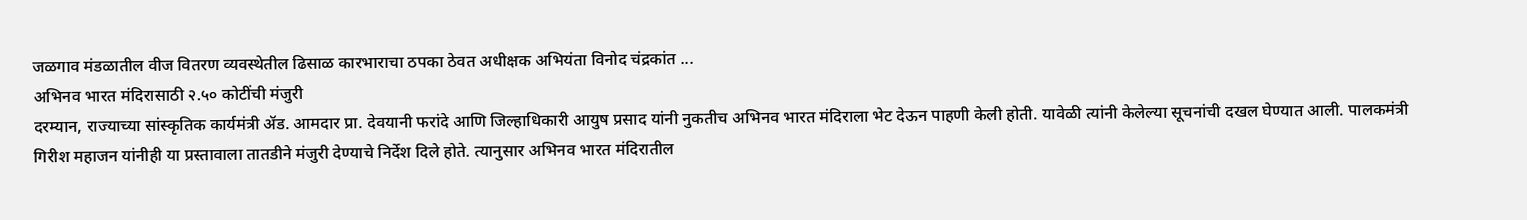जळगाव मंडळातील वीज वितरण व्यवस्थेतील ढिसाळ कारभाराचा ठपका ठेवत अधीक्षक अभियंता विनोद चंद्रकांत ...
अभिनव भारत मंदिरासाठी २.५० कोटींची मंजुरी
दरम्यान, राज्याच्या सांस्कृतिक कार्यमंत्री ॲड. आमदार प्रा. देवयानी फरांदे आणि जिल्हाधिकारी आयुष प्रसाद यांनी नुकतीच अभिनव भारत मंदिराला भेट देऊन पाहणी केली होती. यावेळी त्यांनी केलेल्या सूचनांची दखल घेण्यात आली. पालकमंत्री गिरीश महाजन यांनीही या प्रस्तावाला तातडीने मंजुरी देण्याचे निर्देश दिले होते. त्यानुसार अभिनव भारत मंदिरातील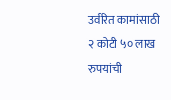उर्वरित कामांसाठी २ कोटी ५० लाख रुपयांची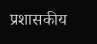प्रशासकीय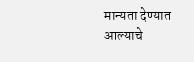मान्यता देण्यात आल्याचे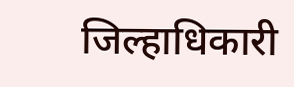जिल्हाधिकारी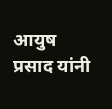आयुष प्रसाद यांनी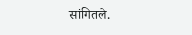सांगितले.